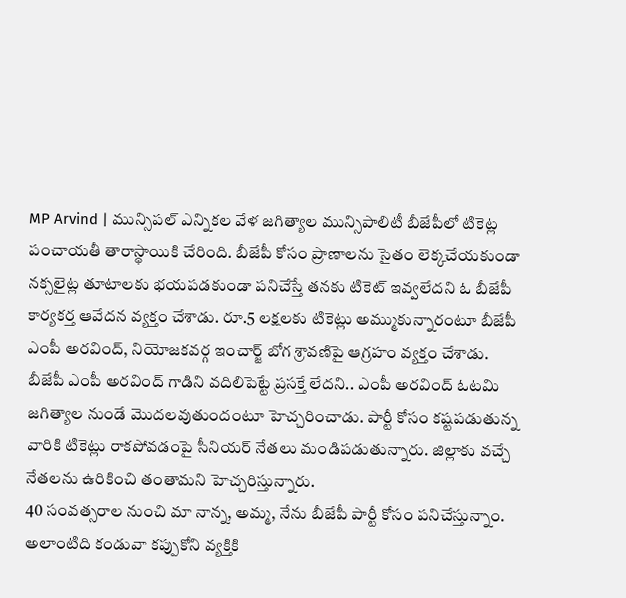MP Arvind | మున్సిపల్ ఎన్నికల వేళ జగిత్యాల మున్సిపాలిటీ బీజేపీలో టికెట్ల పంచాయతీ తారాస్థాయికి చేరింది. బీజేపీ కోసం ప్రాణాలను సైతం లెక్కచేయకుండా నక్సలైట్ల తూటాలకు భయపడకుండా పనిచేస్తే తనకు టికెట్ ఇవ్వలేదని ఓ బీజేపీ కార్యకర్త ఆవేదన వ్యక్తం చేశాడు. రూ.5 లక్షలకు టికెట్లు అమ్ముకున్నారంటూ బీజేపీ ఎంపీ అరవింద్, నియోజకవర్గ ఇంచార్జ్ బోగ శ్రావణిపై ఆగ్రహం వ్యక్తం చేశాడు.
బీజేపీ ఎంపీ అరవింద్ గాడిని వదిలిపెట్టే ప్రసక్తే లేదని.. ఎంపీ అరవింద్ ఓటమి జగిత్యాల నుండే మొదలవుతుందంటూ హెచ్చరించాడు. పార్టీ కోసం కష్టపడుతున్న వారికి టికెట్లు రాకపోవడంపై సీనియర్ నేతలు మండిపడుతున్నారు. జిల్లాకు వచ్చే నేతలను ఉరికించి తంతామని హెచ్చరిస్తున్నారు.
40 సంవత్సరాల నుంచి మా నాన్న, అమ్మ, నేను బీజేపీ పార్టీ కోసం పనిచేస్తున్నాం. అలాంటిది కండువా కప్పుకోని వ్యక్తికి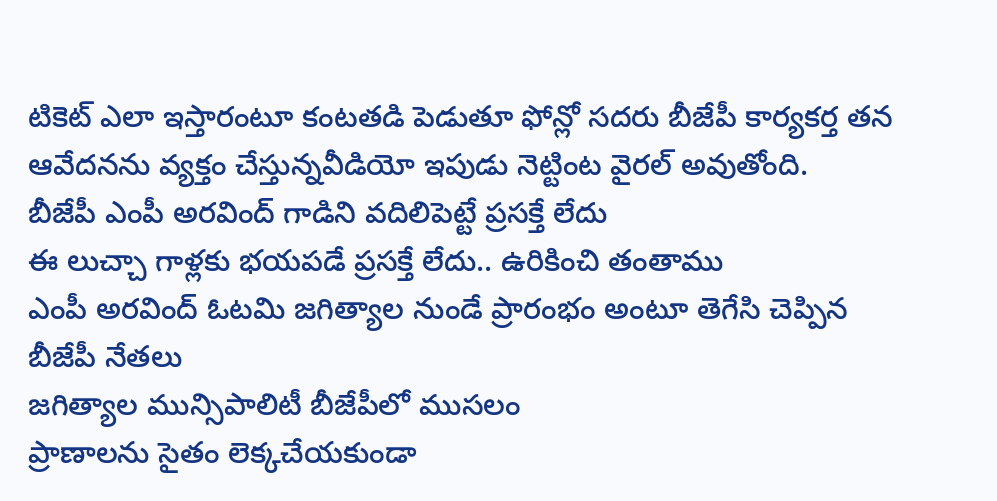టికెట్ ఎలా ఇస్తారంటూ కంటతడి పెడుతూ ఫోన్లో సదరు బీజేపీ కార్యకర్త తన ఆవేదనను వ్యక్తం చేస్తున్నవీడియో ఇపుడు నెట్టింట వైరల్ అవుతోంది.
బీజేపీ ఎంపీ అరవింద్ గాడిని వదిలిపెట్టే ప్రసక్తే లేదు
ఈ లుచ్చా గాళ్లకు భయపడే ప్రసక్తే లేదు.. ఉరికించి తంతాము
ఎంపీ అరవింద్ ఓటమి జగిత్యాల నుండే ప్రారంభం అంటూ తెగేసి చెప్పిన బీజేపీ నేతలు
జగిత్యాల మున్సిపాలిటీ బీజేపీలో ముసలం
ప్రాణాలను సైతం లెక్కచేయకుండా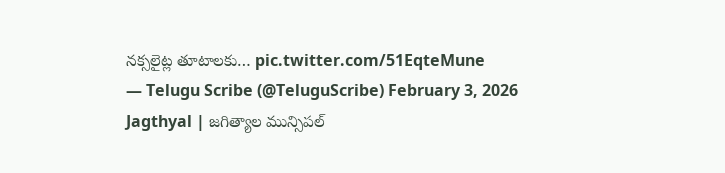నక్సలైట్ల తూటాలకు… pic.twitter.com/51EqteMune
— Telugu Scribe (@TeluguScribe) February 3, 2026
Jagthyal | జగిత్యాల మున్సిపల్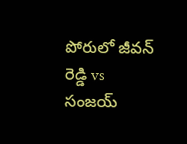పోరులో జీవన్ రెడ్డి vs సంజయ్